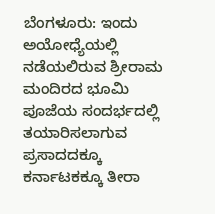ಬೆಂಗಳೂರು: ಇಂದು ಅಯೋಧ್ಯೆಯಲ್ಲಿ ನಡೆಯಲಿರುವ ಶ್ರೀರಾಮ ಮಂದಿರದ ಭೂಮಿ ಪೂಜೆಯ ಸಂದರ್ಭದಲ್ಲಿ ತಯಾರಿಸಲಾಗುವ ಪ್ರಸಾದದಕ್ಕೂ ಕರ್ನಾಟಕಕ್ಕೂ ತೀರಾ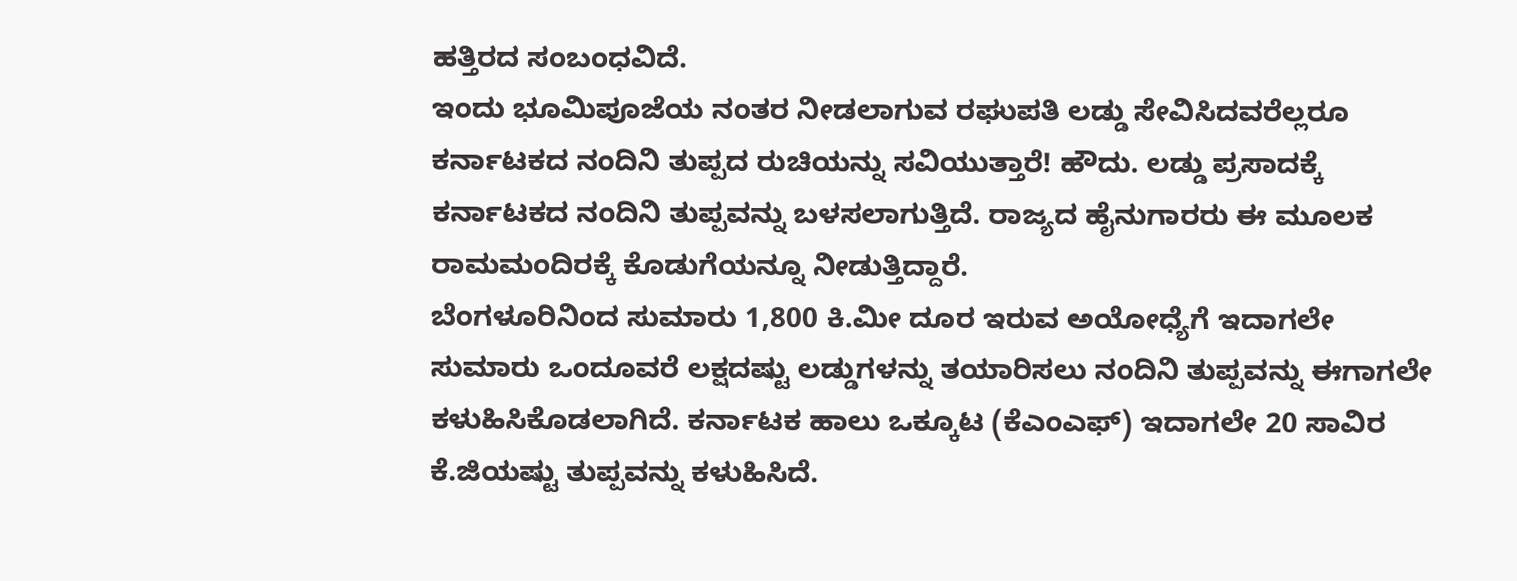ಹತ್ತಿರದ ಸಂಬಂಧವಿದೆ.
ಇಂದು ಭೂಮಿಪೂಜೆಯ ನಂತರ ನೀಡಲಾಗುವ ರಘುಪತಿ ಲಡ್ಡು ಸೇವಿಸಿದವರೆಲ್ಲರೂ ಕರ್ನಾಟಕದ ನಂದಿನಿ ತುಪ್ಪದ ರುಚಿಯನ್ನು ಸವಿಯುತ್ತಾರೆ! ಹೌದು. ಲಡ್ಡು ಪ್ರಸಾದಕ್ಕೆ ಕರ್ನಾಟಕದ ನಂದಿನಿ ತುಪ್ಪವನ್ನು ಬಳಸಲಾಗುತ್ತಿದೆ. ರಾಜ್ಯದ ಹೈನುಗಾರರು ಈ ಮೂಲಕ ರಾಮಮಂದಿರಕ್ಕೆ ಕೊಡುಗೆಯನ್ನೂ ನೀಡುತ್ತಿದ್ದಾರೆ.
ಬೆಂಗಳೂರಿನಿಂದ ಸುಮಾರು 1,800 ಕಿ.ಮೀ ದೂರ ಇರುವ ಅಯೋಧ್ಯೆಗೆ ಇದಾಗಲೇ ಸುಮಾರು ಒಂದೂವರೆ ಲಕ್ಷದಷ್ಟು ಲಡ್ಡುಗಳನ್ನು ತಯಾರಿಸಲು ನಂದಿನಿ ತುಪ್ಪವನ್ನು ಈಗಾಗಲೇ ಕಳುಹಿಸಿಕೊಡಲಾಗಿದೆ. ಕರ್ನಾಟಕ ಹಾಲು ಒಕ್ಕೂಟ (ಕೆಎಂಎಫ್‌) ಇದಾಗಲೇ 20 ಸಾವಿರ ಕೆ.ಜಿಯಷ್ಟು ತುಪ್ಪವನ್ನು ಕಳುಹಿಸಿದೆ.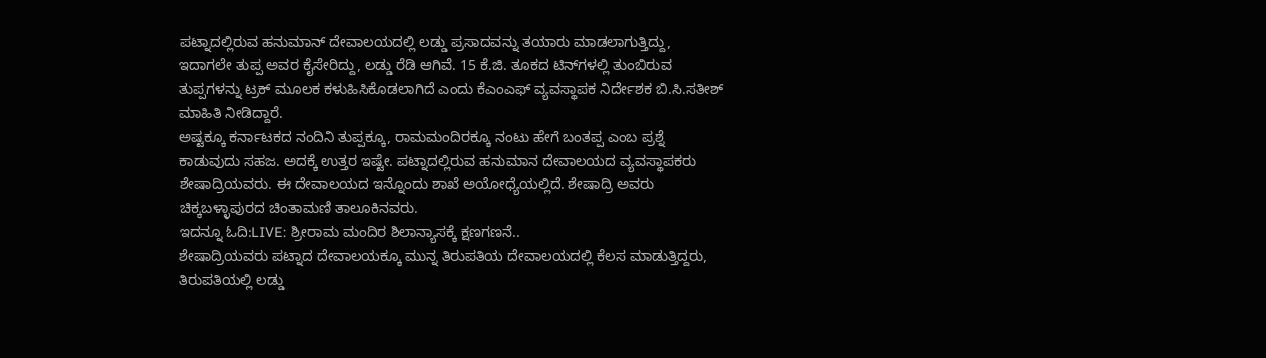ಪಟ್ನಾದಲ್ಲಿರುವ ಹನುಮಾನ್‌ ದೇವಾಲಯದಲ್ಲಿ ಲಡ್ಡು ಪ್ರಸಾದವನ್ನು ತಯಾರು ಮಾಡಲಾಗುತ್ತಿದ್ದು, ಇದಾಗಲೇ ತುಪ್ಪ ಅವರ ಕೈಸೇರಿದ್ದು, ಲಡ್ಡು ರೆಡಿ ಆಗಿವೆ. 15 ಕೆ.ಜಿ. ತೂಕದ ಟಿನ್‌ಗಳಲ್ಲಿ ತುಂಬಿರುವ ತುಪ್ಪಗಳನ್ನು ಟ್ರಕ್‌ ಮೂಲಕ ಕಳುಹಿಸಿಕೊಡಲಾಗಿದೆ ಎಂದು ಕೆಎಂಎಫ್‌ ವ್ಯವಸ್ಥಾಪಕ ನಿರ್ದೇಶಕ ಬಿ.ಸಿ.ಸತೀಶ್‌ ಮಾಹಿತಿ ನೀಡಿದ್ದಾರೆ.
ಅಷ್ಟಕ್ಕೂ ಕರ್ನಾಟಕದ ನಂದಿನಿ ತುಪ್ಪಕ್ಕೂ, ರಾಮಮಂದಿರಕ್ಕೂ ನಂಟು ಹೇಗೆ ಬಂತಪ್ಪ ಎಂಬ ಪ್ರಶ್ನೆ ಕಾಡುವುದು ಸಹಜ. ಅದಕ್ಕೆ ಉತ್ತರ ಇಷ್ಟೇ. ಪಟ್ನಾದಲ್ಲಿರುವ ಹನುಮಾನ ದೇವಾಲಯದ ವ್ಯವಸ್ಥಾಪಕರು ಶೇಷಾದ್ರಿಯವರು. ಈ ದೇವಾಲಯದ ಇನ್ನೊಂದು ಶಾಖೆ ಅಯೋಧ್ಯೆಯಲ್ಲಿದೆ. ಶೇಷಾದ್ರಿ ಅವರು ಚಿಕ್ಕಬಳ್ಳಾಪುರದ ಚಿಂತಾಮಣಿ ತಾಲೂಕಿನವರು.
ಇದನ್ನೂ ಓದಿ:LIVE: ಶ್ರೀರಾಮ ಮಂದಿರ ಶಿಲಾನ್ಯಾಸಕ್ಕೆ ಕ್ಷಣಗಣನೆ..
ಶೇಷಾದ್ರಿಯವರು ಪಟ್ನಾದ ದೇವಾಲಯಕ್ಕೂ ಮುನ್ನ ತಿರುಪತಿಯ ದೇವಾಲಯದಲ್ಲಿ ಕೆಲಸ ಮಾಡುತ್ತಿದ್ದರು, ತಿರುಪತಿಯಲ್ಲಿ ಲಡ್ಡು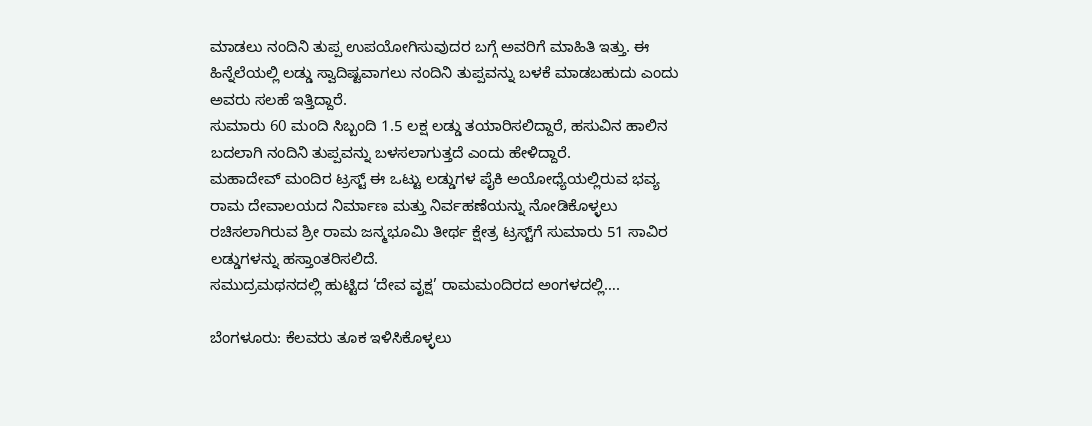ಮಾಡಲು ನಂದಿನಿ ತುಪ್ಪ ಉಪಯೋಗಿಸುವುದರ ಬಗ್ಗೆ ಅವರಿಗೆ ಮಾಹಿತಿ ಇತ್ತು. ಈ ಹಿನ್ನೆಲೆಯಲ್ಲಿ ಲಡ್ಡು ಸ್ವಾದಿಷ್ಟವಾಗಲು ನಂದಿನಿ ತುಪ್ಪವನ್ನು ಬಳಕೆ ಮಾಡಬಹುದು ಎಂದು ಅವರು ಸಲಹೆ ಇತ್ತಿದ್ದಾರೆ.
ಸುಮಾರು 60 ಮಂದಿ ಸಿಬ್ಬಂದಿ 1.5 ಲಕ್ಷ ಲಡ್ಡು ತಯಾರಿಸಲಿದ್ದಾರೆ, ಹಸುವಿನ ಹಾಲಿನ ಬದಲಾಗಿ ನಂದಿನಿ ತುಪ್ಪವನ್ನು ಬಳಸಲಾಗುತ್ತದೆ ಎಂದು ಹೇಳಿದ್ದಾರೆ.
ಮಹಾದೇವ್ ಮಂದಿರ ಟ್ರಸ್ಟ್ ಈ ಒಟ್ಟು ಲಡ್ಡುಗಳ ಪೈಕಿ ಅಯೋಧ್ಯೆಯಲ್ಲಿರುವ ಭವ್ಯ ರಾಮ ದೇವಾಲಯದ ನಿರ್ಮಾಣ ಮತ್ತು ನಿರ್ವಹಣೆಯನ್ನು ನೋಡಿಕೊಳ್ಳಲು ರಚಿಸಲಾಗಿರುವ ಶ್ರೀ ರಾಮ ಜನ್ಮಭೂಮಿ ತೀರ್ಥ ಕ್ಷೇತ್ರ ಟ್ರಸ್ಟ್‌ಗೆ ಸುಮಾರು 51 ಸಾವಿರ ಲಡ್ಡುಗಳನ್ನು ಹಸ್ತಾಂತರಿಸಲಿದೆ.
ಸಮುದ್ರಮಥನದಲ್ಲಿ ಹುಟ್ಟಿದ ‘ದೇವ ವೃಕ್ಷ’ ರಾಮಮಂದಿರದ ಅಂಗಳದಲ್ಲಿ….

ಬೆಂಗಳೂರು: ಕೆಲವರು ತೂಕ ಇಳಿಸಿಕೊಳ್ಳಲು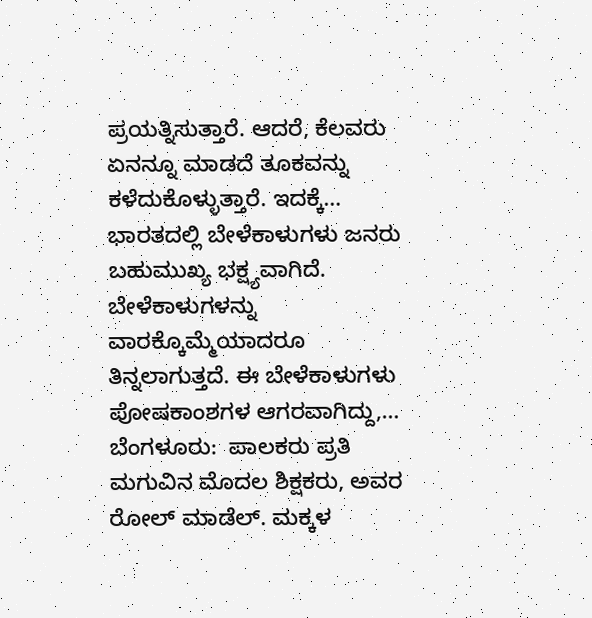ಪ್ರಯತ್ನಿಸುತ್ತಾರೆ. ಆದರೆ, ಕೆಲವರು ಏನನ್ನೂ ಮಾಡದೆ ತೂಕವನ್ನು ಕಳೆದುಕೊಳ್ಳುತ್ತಾರೆ. ಇದಕ್ಕೆ…
ಭಾರತದಲ್ಲಿ ಬೇಳೆಕಾಳುಗಳು ಜನರು ಬಹುಮುಖ್ಯ ಭಕ್ಷ್ಯವಾಗಿದೆ. ಬೇಳೆಕಾಳುಗಳನ್ನು ವಾರಕ್ಕೊಮ್ಮೆಯಾದರೂ ತಿನ್ನಲಾಗುತ್ತದೆ. ಈ ಬೇಳೆಕಾಳುಗಳು ಪೋಷಕಾಂಶಗಳ ಆಗರವಾಗಿದ್ದು,…
ಬೆಂಗಳೂರು:  ಪಾಲಕರು ಪ್ರತಿ ಮಗುವಿನ ಮೊದಲ ಶಿಕ್ಷಕರು, ಅವರ ರೋಲ್ ಮಾಡೆಲ್. ಮಕ್ಕಳ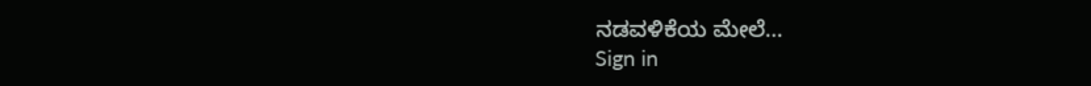ನಡವಳಿಕೆಯ ಮೇಲೆ…
Sign in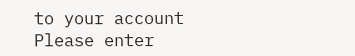to your account
Please enter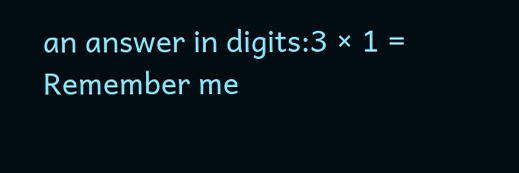an answer in digits:3 × 1 =
Remember me